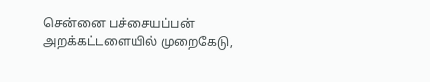சென்னை பச்சையப்பன் அறக்கட்டளையில் முறைகேடு,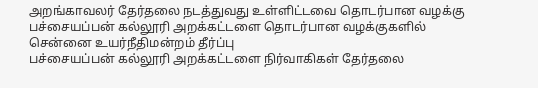அறங்காவலர் தேர்தலை நடத்துவது உள்ளிட்டவை தொடர்பான வழக்கு
பச்சையப்பன் கல்லூரி அறக்கட்டளை தொடர்பான வழக்குகளில் சென்னை உயர்நீதிமன்றம் தீர்ப்பு
பச்சையப்பன் கல்லூரி அறக்கட்டளை நிர்வாகிகள் தேர்தலை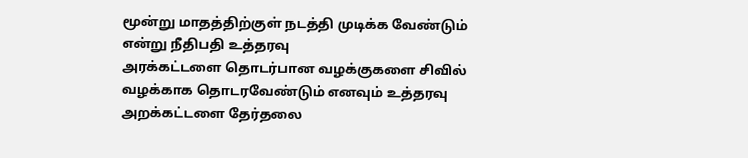மூன்று மாதத்திற்குள் நடத்தி முடிக்க வேண்டும் என்று நீதிபதி உத்தரவு
அரக்கட்டளை தொடர்பான வழக்குகளை சிவில் வழக்காக தொடரவேண்டும் எனவும் உத்தரவு
அறக்கட்டளை தேர்தலை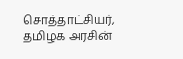சொத்தாட்சியர், தமிழக அரசின்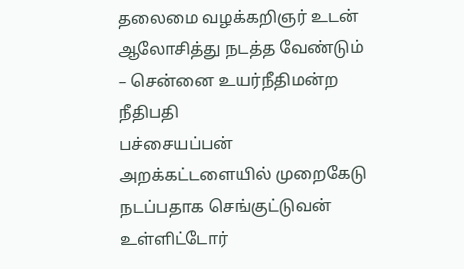தலைமை வழக்கறிஞர் உடன் ஆலோசித்து நடத்த வேண்டும் – சென்னை உயர்நீதிமன்ற நீதிபதி
பச்சையப்பன் அறக்கட்டளையில் முறைகேடு நடப்பதாக செங்குட்டுவன் உள்ளிட்டோர்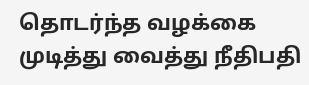தொடர்ந்த வழக்கை முடித்து வைத்து நீதிபதி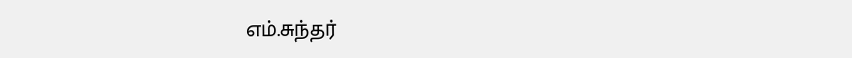எம்.சுந்தர்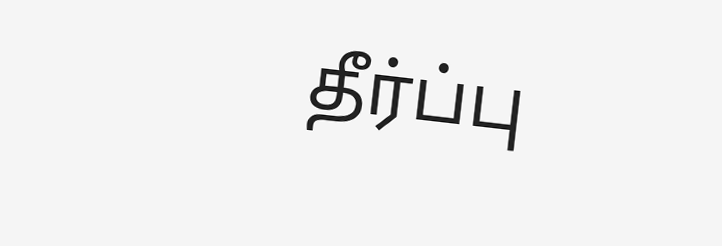தீர்ப்பு